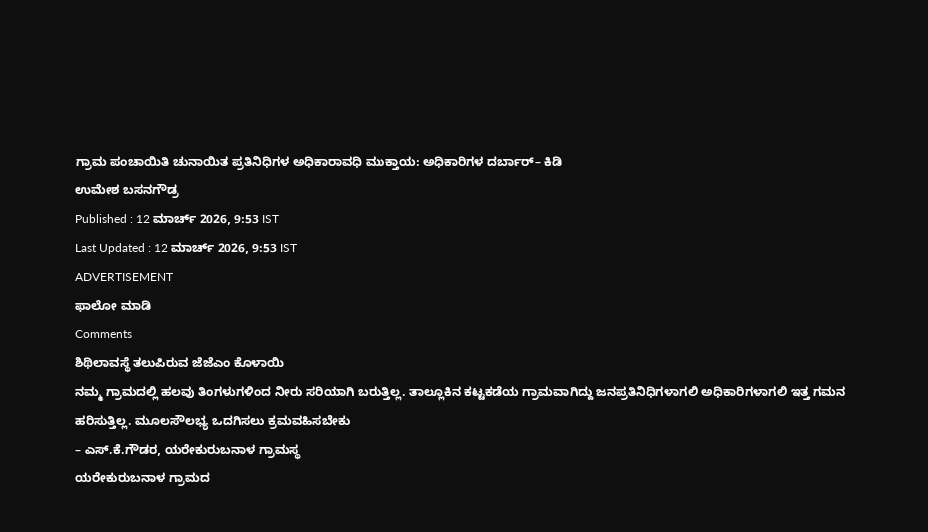ಗ್ರಾಮ ಪಂಚಾಯಿತಿ ಚುನಾಯಿತ ಪ್ರತಿನಿಧಿಗಳ ಅಧಿಕಾರಾವಧಿ ಮುಕ್ತಾಯ: ಅಧಿಕಾರಿಗಳ ದರ್ಬಾರ್– ಕಿಡಿ
ಉಮೇಶ ಬಸನಗೌಡ್ರ
Published : 12 ಮಾರ್ಚ್ 2026, 9:53 IST
Last Updated : 12 ಮಾರ್ಚ್ 2026, 9:53 IST
ADVERTISEMENT
ಫಾಲೋ ಮಾಡಿ
Comments
ಶಿಥಿಲಾವಸ್ಥೆ ತಲುಪಿರುವ ಜೆಜೆಎಂ ಕೊಳಾಯಿ
ನಮ್ಮ ಗ್ರಾಮದಲ್ಲಿ ಹಲವು ತಿಂಗಳುಗಳಿಂದ ನೀರು ಸರಿಯಾಗಿ ಬರುತ್ತಿಲ್ಲ. ತಾಲ್ಲೂಕಿನ ಕಟ್ಟಕಡೆಯ ಗ್ರಾಮವಾಗಿದ್ದು ಜನಪ್ರತಿನಿಧಿಗಳಾಗಲಿ ಅಧಿಕಾರಿಗಳಾಗಲಿ ಇತ್ತ ಗಮನ ಹರಿಸುತ್ತಿಲ್ಲ. ಮೂಲಸೌಲಭ್ಯ ಒದಗಿಸಲು ಕ್ರಮವಹಿಸಬೇಕು
– ಎಸ್.ಕೆ.ಗೌಡರ, ಯರೇಕುರುಬನಾಳ ಗ್ರಾಮಸ್ಥ
ಯರೇಕುರುಬನಾಳ ಗ್ರಾಮದ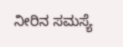ನೀರಿನ ಸಮಸ್ಯೆ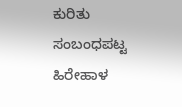ಕುರಿತು ಸಂಬಂಧಪಟ್ಟ ಹಿರೇಹಾಳ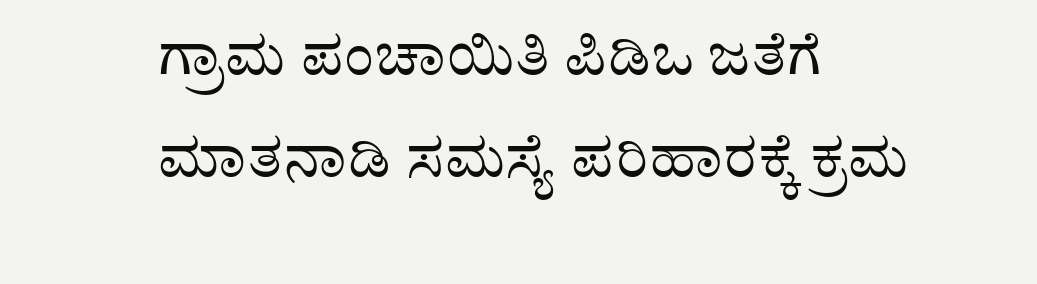ಗ್ರಾಮ ಪಂಚಾಯಿತಿ ಪಿಡಿಒ ಜತೆಗೆ ಮಾತನಾಡಿ ಸಮಸ್ಯೆ ಪರಿಹಾರಕ್ಕೆ ಕ್ರಮ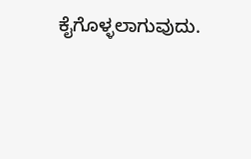ಕೈಗೊಳ್ಳಲಾಗುವುದು.